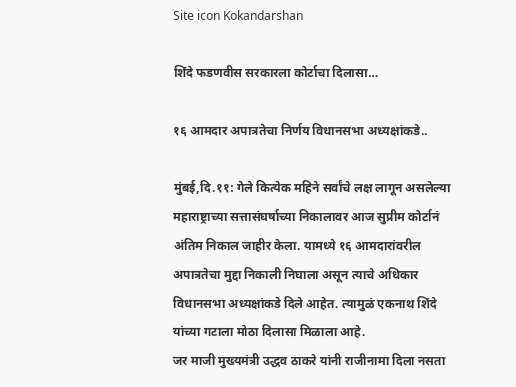Site icon Kokandarshan

शिंदे फडणवीस सरकारला कोर्टाचा दिलासा…

१६ आमदार अपात्रतेचा निर्णय विधानसभा अध्यक्षांकडे..

मुंबई,दि.११: गेले कित्येक महिने सर्वांचे लक्ष लागून असलेल्या महाराष्ट्राच्या सत्तासंघर्षाच्या निकालावर आज सुप्रीम कोर्टानं अंतिम निकाल जाहीर केला. यामध्ये १६ आमदारांवरील अपात्रतेचा मुद्दा निकाली निघाला असून त्याचे अधिकार विधानसभा अध्यक्षांकडे दिले आहेत. त्यामुळं एकनाथ शिंदे यांच्या गटाला मोठा दिलासा मिळाला आहे.
जर माजी मुख्यमंत्री उद्धव ठाकरे यांनी राजीनामा दिला नसता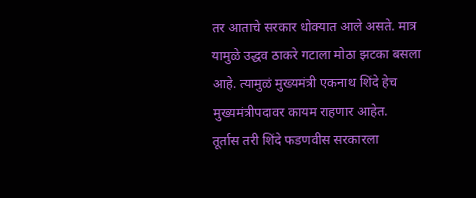तर आताचे सरकार धोक्यात आले असते. मात्र यामुळे उद्धव ठाकरे गटाला मोठा झटका बसला आहे. त्यामुळं मुख्यमंत्री एकनाथ शिंदे हेच मुख्यमंत्रीपदावर कायम राहणार आहेत.
तूर्तास तरी शिंदे फडणवीस सरकारला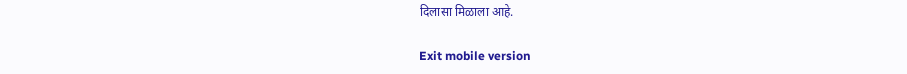दिलासा मिळाला आहे.

Exit mobile version